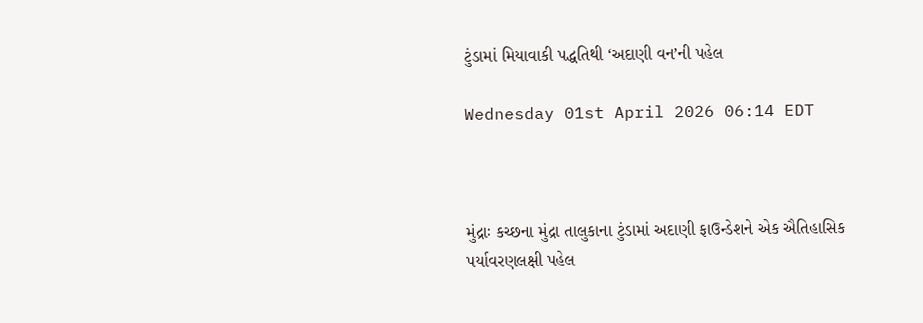ટુંડામાં મિયાવાકી પદ્ધતિથી ‘અદાણી વન’ની પહેલ

Wednesday 01st April 2026 06:14 EDT



મુંદ્રાઃ કચ્છના મુંદ્રા તાલુકાના ટુંડામાં અદાણી ફાઉન્ડેશને એક ઐતિહાસિક પર્યાવરણલક્ષી પહેલ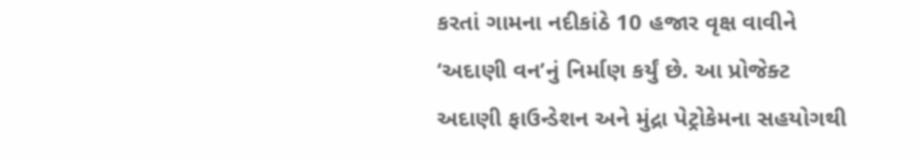કરતાં ગામના નદીકાંઠે 10 હજાર વૃક્ષ વાવીને ‘અદાણી વન’નું નિર્માણ કર્યું છે. આ પ્રોજેક્ટ અદાણી ફાઉન્ડેશન અને મુંદ્રા પેટ્રોકેમના સહયોગથી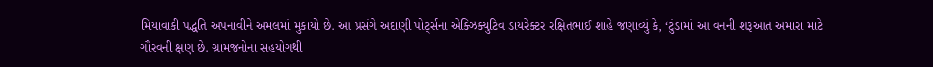મિયાવાકી પદ્ધતિ અપનાવીને અમલમાં મુકાયો છે. આ પ્રસંગે અદાણી પોર્ટ્સના એક્ઝિક્યુટિવ ડાયરેક્ટર રક્ષિતભાઈ શાહે જણાવ્યું કે, ‘ટુંડામાં આ વનની શરૂઆત અમારા માટે ગૌરવની ક્ષણ છે. ગ્રામજનોના સહયોગથી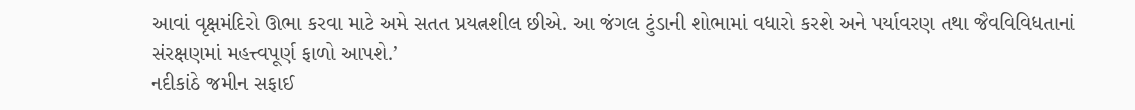આવાં વૃક્ષમંદિરો ઊભા કરવા માટે અમે સતત પ્રયત્નશીલ છીએ. આ જંગલ ટુંડાની શોભામાં વધારો કરશે અને પર્યાવરણ તથા જૈવવિવિધતાનાં સંરક્ષણમાં મહત્ત્વપૂર્ણ ફાળો આપશે.’
નદીકાંઠે જમીન સફાઈ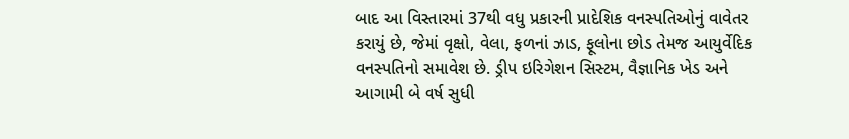બાદ આ વિસ્તારમાં 37થી વધુ પ્રકારની પ્રાદેશિક વનસ્પતિઓનું વાવેતર કરાયું છે, જેમાં વૃક્ષો, વેલા, ફળનાં ઝાડ, ફૂલોના છોડ તેમજ આયુર્વેદિક વનસ્પતિનો સમાવેશ છે. ડ્રીપ ઇરિગેશન સિસ્ટમ, વૈજ્ઞાનિક ખેડ અને આગામી બે વર્ષ સુધી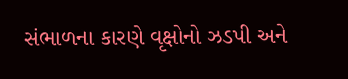સંભાળના કારણે વૃક્ષોનો ઝડપી અને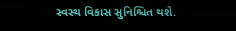સ્વસ્થ વિકાસ સુનિશ્ચિત થશે.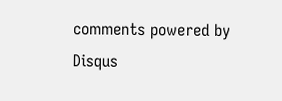comments powered by Disqus